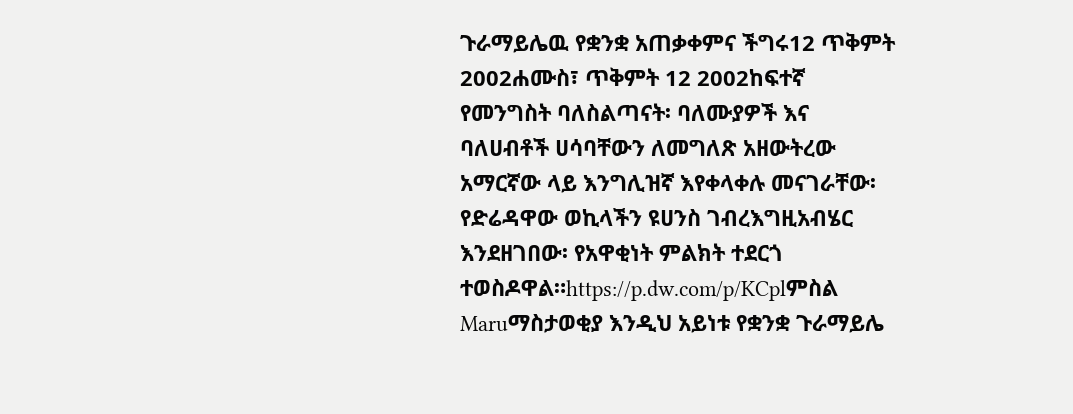ጉራማይሌዉ የቋንቋ አጠቃቀምና ችግሩ12 ጥቅምት 2002ሐሙስ፣ ጥቅምት 12 2002ከፍተኛ የመንግስት ባለስልጣናት፡ ባለሙያዎች እና ባለሀብቶች ሀሳባቸውን ለመግለጽ አዘውትረው አማርኛው ላይ እንግሊዝኛ እየቀላቀሉ መናገራቸው፡ የድሬዳዋው ወኪላችን ዩሀንስ ገብረእግዚአብሄር እንደዘገበው፡ የአዋቂነት ምልክት ተደርጎ ተወስዶዋል።https://p.dw.com/p/KCplምስል Maruማስታወቂያ እንዲህ አይነቱ የቋንቋ ጉራማይሌ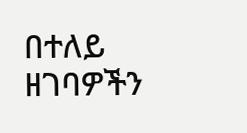በተለይ ዘገባዎችን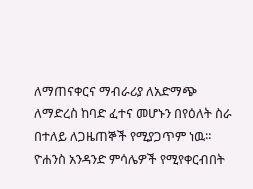ለማጠናቀርና ማብራሪያ ለአድማጭ ለማድረስ ከባድ ፈተና መሆኑን በየዕለት ስራ በተለይ ለጋዜጠኞች የሚያጋጥም ነዉ። ዮሐንስ አንዳንድ ምሳሌዎች የሚየቀርብበት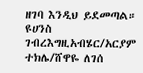ዘገባ እንዲህ ይደመጣል። ዩሀንስ ገብረእግዚአብሄር/አርያም ተክሌ/ሸዋዬ ለገሰ